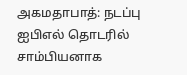அகமதாபாத்: நடப்பு ஐபிஎல் தொடரில் சாம்பியனாக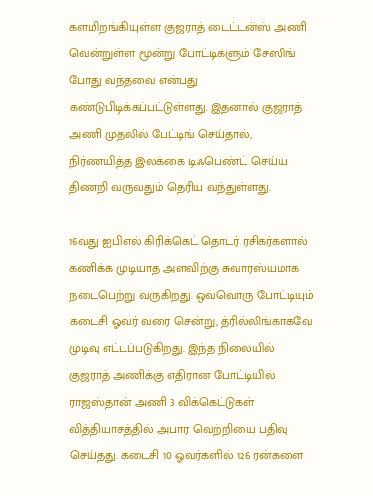களமிறங்கியுள்ள குஜராத் டைட்டன்ஸ் அணி வென்றுள்ள மூன்று போட்டிகளும் சேஸிங் போது வந்தவை என்பது கண்டுபிடிக்கப்பட்டுள்ளது. இதனால் குஜராத் அணி முதலில் பேட்டிங் செய்தால், நிர்ணயித்த இலக்கை டிஃபெண்ட் செய்ய திணறி வருவதும் தெரிய வந்துள்ளது.

16வது ஐபிஎல் கிரிக்கெட் தொடர் ரசிகர்களால் கணிக்க முடியாத அளவிற்கு சுவாரஸ்யமாக நடைபெற்று வருகிறது. ஒவ்வொரு போட்டியும் கடைசி ஓவர் வரை சென்று, த்ரில்லிங்காகவே முடிவு எட்டப்படுகிறது. இந்த நிலையில் குஜராத் அணிக்கு எதிரான போட்டியில் ராஜஸ்தான் அணி 3 விக்கெட்டுகள் வித்தியாசத்தில் அபார வெற்றியை பதிவு செய்தது. கடைசி 10 ஓவர்களில் 126 ரன்களை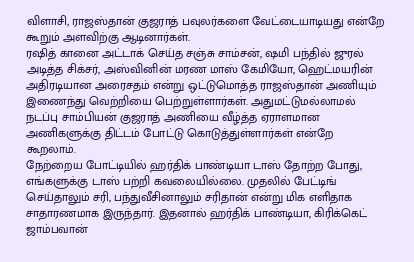விளாசி, ராஜஸ்தான் குஜராத் பவுலர்களை வேட்டையாடியது என்றே கூறும் அளவிற்கு ஆடினார்கள்.
ரஷித் கானை அட்டாக் செய்த சஞ்சு சாம்சன், ஷமி பந்தில் ஜுரல் அடித்த சிக்சர், அஸ்வினின் மரண மாஸ் கேமியோ, ஹெட்மயரின் அதிரடியான அரைசதம் என்று ஒட்டுமொத்த ராஜஸ்தான் அணியும் இணைந்து வெற்றியை பெற்றுள்ளார்கள். அதுமட்டுமல்லாமல் நடப்பு சாம்பியன் குஜராத் அணியை வீழ்த்த ஏராளமான அணிகளுக்கு திட்டம் போட்டு கொடுத்துள்ளார்கள் என்றே கூறலாம்.
நேற்றைய போட்டியில் ஹர்திக் பாண்டியா டாஸ் தோற்ற போது, எங்களுக்கு டாஸ் பற்றி கவலையில்லை. முதலில் பேட்டிங் செய்தாலும் சரி, பந்துவீசினாலும் சரிதான் என்று மிக எளிதாக சாதாரணமாக இருந்தார். இதனால் ஹர்திக் பாண்டியா, கிரிக்கெட் ஜாம்பவான்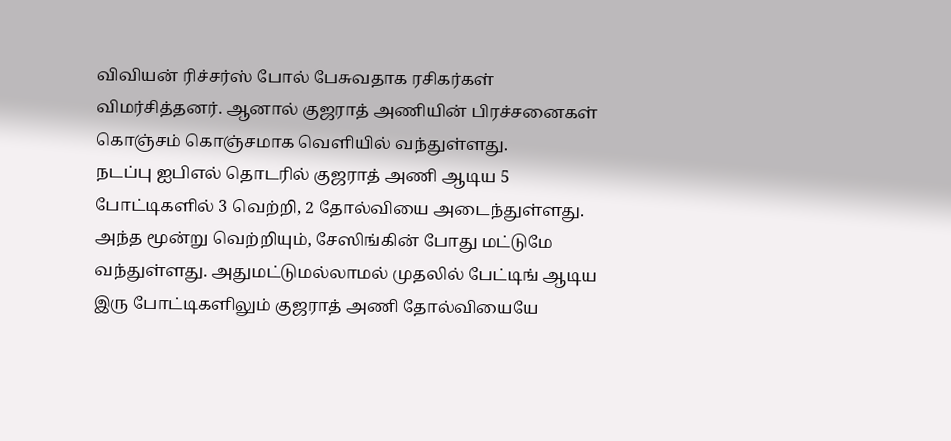விவியன் ரிச்சர்ஸ் போல் பேசுவதாக ரசிகர்கள் விமர்சித்தனர். ஆனால் குஜராத் அணியின் பிரச்சனைகள் கொஞ்சம் கொஞ்சமாக வெளியில் வந்துள்ளது.
நடப்பு ஐபிஎல் தொடரில் குஜராத் அணி ஆடிய 5 போட்டிகளில் 3 வெற்றி, 2 தோல்வியை அடைந்துள்ளது. அந்த மூன்று வெற்றியும், சேஸிங்கின் போது மட்டுமே வந்துள்ளது. அதுமட்டுமல்லாமல் முதலில் பேட்டிங் ஆடிய இரு போட்டிகளிலும் குஜராத் அணி தோல்வியையே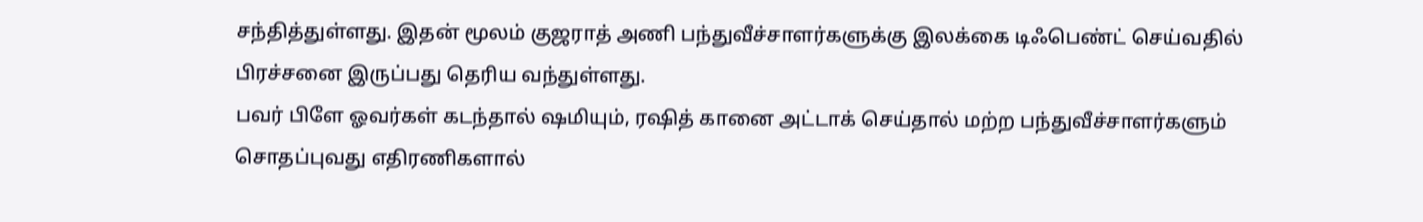சந்தித்துள்ளது. இதன் மூலம் குஜராத் அணி பந்துவீச்சாளர்களுக்கு இலக்கை டிஃபெண்ட் செய்வதில் பிரச்சனை இருப்பது தெரிய வந்துள்ளது.
பவர் பிளே ஓவர்கள் கடந்தால் ஷமியும், ரஷித் கானை அட்டாக் செய்தால் மற்ற பந்துவீச்சாளர்களும் சொதப்புவது எதிரணிகளால்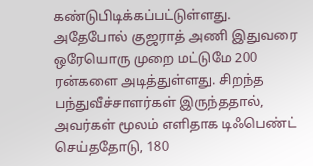கண்டுபிடிக்கப்பட்டுள்ளது. அதேபோல் குஜராத் அணி இதுவரை ஒரேயொரு முறை மட்டுமே 200 ரன்களை அடித்துள்ளது. சிறந்த பந்துவீச்சாளர்கள் இருந்ததால், அவர்கள் மூலம் எளிதாக டிஃபெண்ட் செய்ததோடு, 180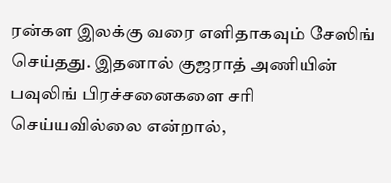ரன்கள இலக்கு வரை எளிதாகவும் சேஸிங் செய்தது. இதனால் குஜராத் அணியின் பவுலிங் பிரச்சனைகளை சரி செய்யவில்லை என்றால்,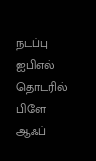நடப்பு ஐபிஎல் தொடரில் பிளே ஆஃப்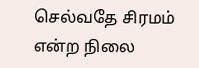செல்வதே சிரமம் என்ற நிலை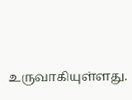உருவாகியுள்ளது.